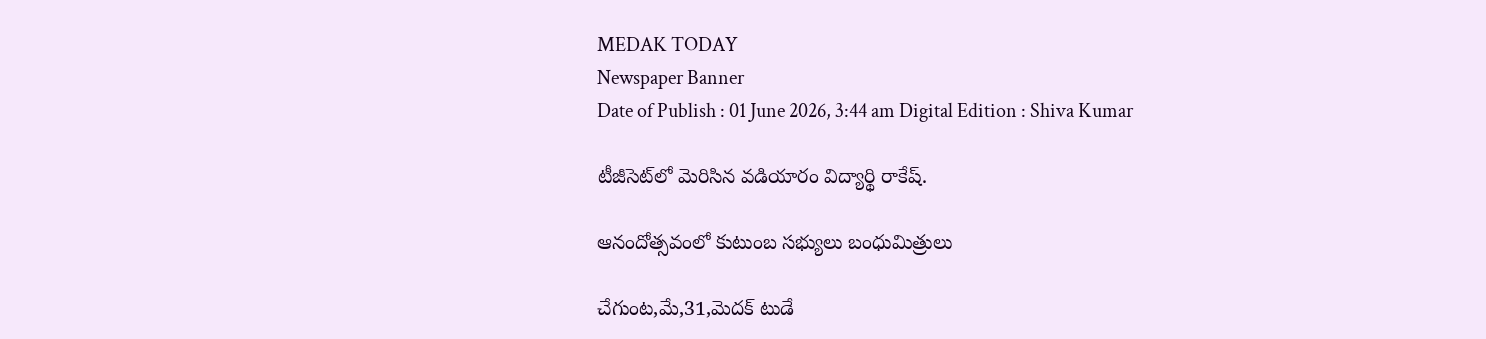MEDAK TODAY
Newspaper Banner
Date of Publish : 01 June 2026, 3:44 am Digital Edition : Shiva Kumar

టీజీసెట్‌లో మెరిసిన వడియారం విద్యార్థి రాకేష్.

ఆనందోత్సవంలో కుటుంబ సభ్యులు బంధుమిత్రులు

చేగుంట,మే,31,మెదక్ టుడే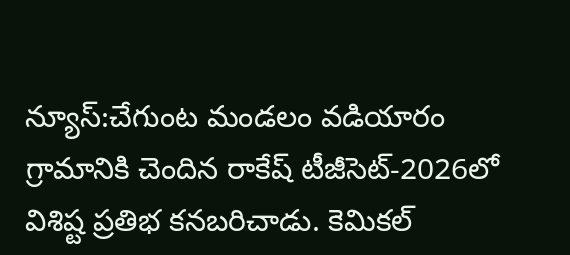న్యూస్:చేగుంట మండలం వడియారం గ్రామానికి చెందిన రాకేష్ టీజీసెట్-2026లో విశిష్ట ప్రతిభ కనబరిచాడు. కెమికల్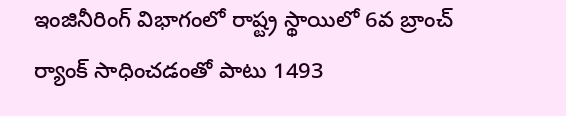ఇంజినీరింగ్ విభాగంలో రాష్ట్ర స్థాయిలో 6వ బ్రాంచ్ ర్యాంక్ సాధించడంతో పాటు 1493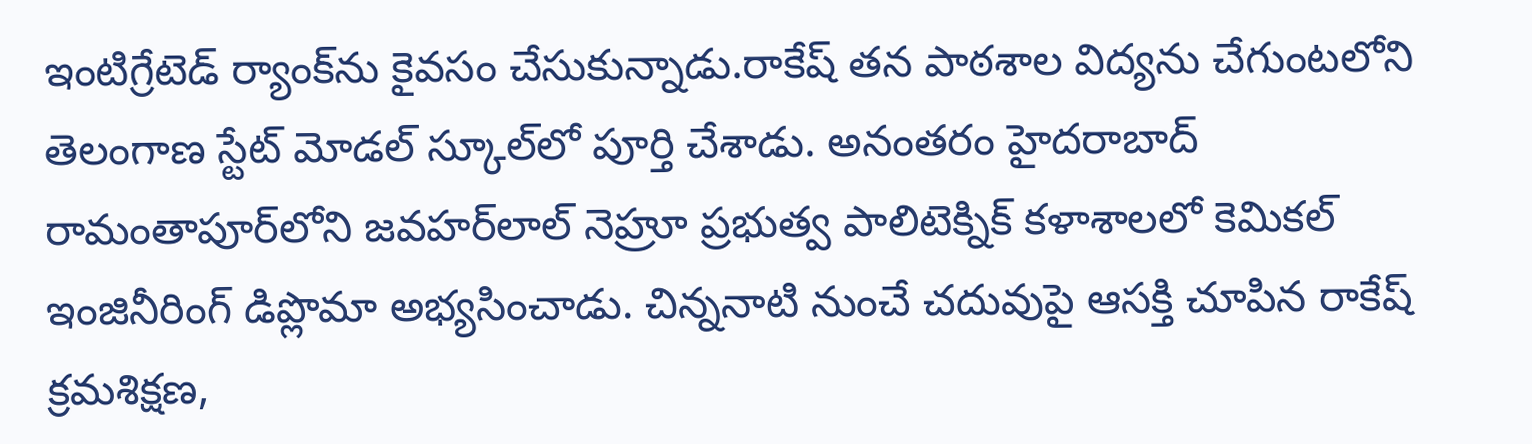ఇంటిగ్రేటెడ్ ర్యాంక్‌ను కైవసం చేసుకున్నాడు.రాకేష్ తన పాఠశాల విద్యను చేగుంటలోని తెలంగాణ స్టేట్ మోడల్ స్కూల్‌లో పూర్తి చేశాడు. అనంతరం హైదరాబాద్ రామంతాపూర్‌లోని జవహర్‌లాల్ నెహ్రూ ప్రభుత్వ పాలిటెక్నిక్ కళాశాలలో కెమికల్ ఇంజినీరింగ్ డిప్లొమా అభ్యసించాడు. చిన్ననాటి నుంచే చదువుపై ఆసక్తి చూపిన రాకేష్ క్రమశిక్షణ,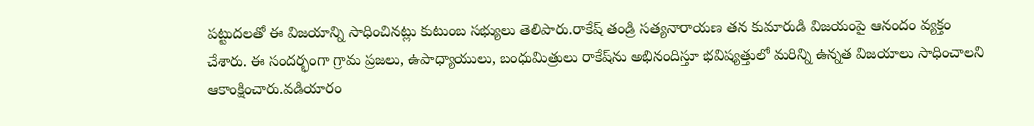పట్టుదలతో ఈ విజయాన్ని సాధించినట్లు కుటుంబ సభ్యులు తెలిపారు.రాకేష్ తండ్రి సత్యనారాయణ తన కుమారుడి విజయంపై ఆనందం వ్యక్తం చేశారు. ఈ సందర్భంగా గ్రామ ప్రజలు, ఉపాధ్యాయులు, బంధుమిత్రులు రాకేష్‌ను అభినందిస్తూ భవిష్యత్తులో మరిన్ని ఉన్నత విజయాలు సాధించాలని ఆకాంక్షించారు.వడియారం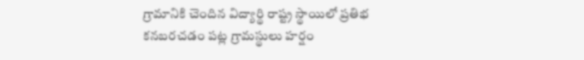గ్రామానికి చెందిన విద్యార్థి రాష్ట్ర స్థాయిలో ప్రతిభ కనబరచడం పట్ల గ్రామస్థులు హర్షం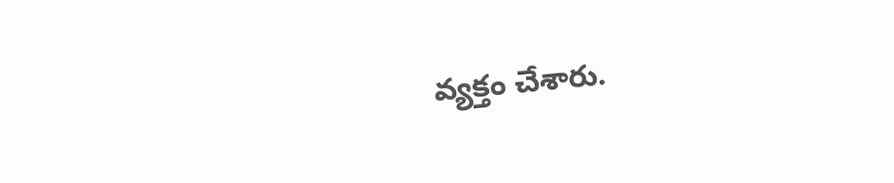వ్యక్తం చేశారు.